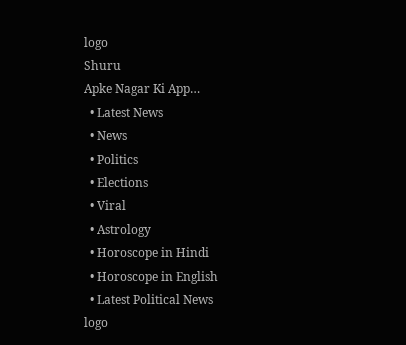logo
Shuru
Apke Nagar Ki App…
  • Latest News
  • News
  • Politics
  • Elections
  • Viral
  • Astrology
  • Horoscope in Hindi
  • Horoscope in English
  • Latest Political News
logo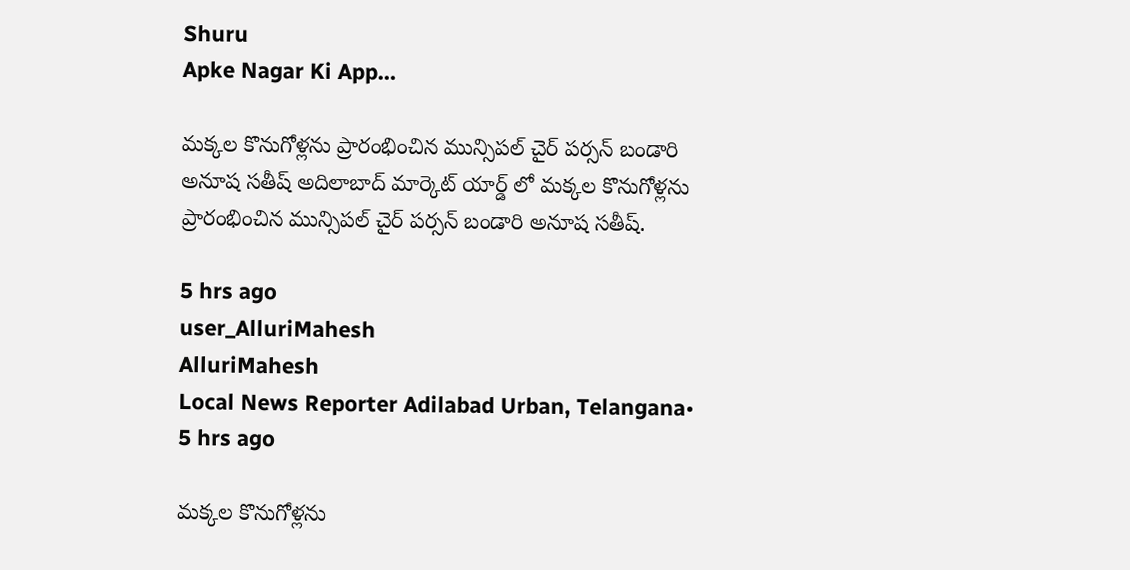Shuru
Apke Nagar Ki App…

మక్కల కొనుగోళ్లను ప్రారంభించిన మున్సిపల్ చైర్ పర్సన్ బండారి అనూష సతీష్ అదిలాబాద్ మార్కెట్ యార్డ్ లో మక్కల కొనుగోళ్లను ప్రారంభించిన మున్సిపల్ చైర్ పర్సన్ బండారి అనూష సతీష్.

5 hrs ago
user_AlluriMahesh
AlluriMahesh
Local News Reporter Adilabad Urban, Telangana•
5 hrs ago

మక్కల కొనుగోళ్లను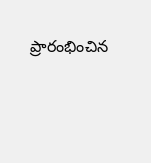ప్రారంభించిన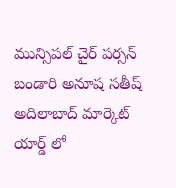మున్సిపల్ చైర్ పర్సన్ బండారి అనూష సతీష్ అదిలాబాద్ మార్కెట్ యార్డ్ లో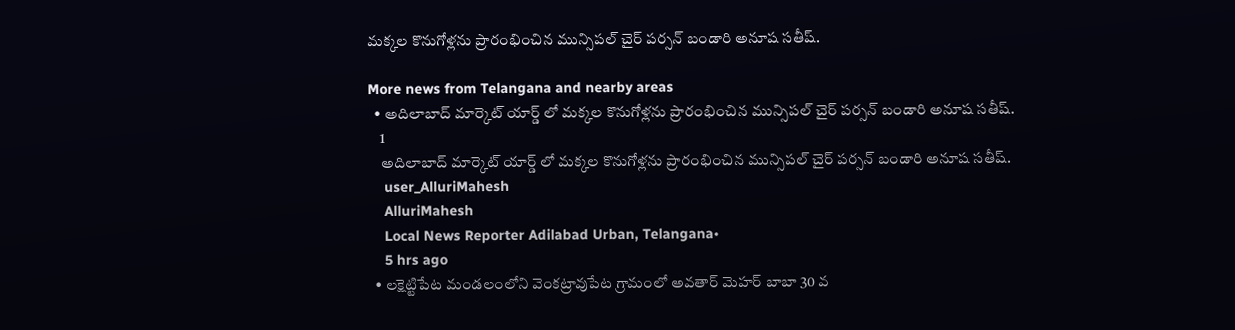మక్కల కొనుగోళ్లను ప్రారంభించిన మున్సిపల్ చైర్ పర్సన్ బండారి అనూష సతీష్.

More news from Telangana and nearby areas
  • అదిలాబాద్ మార్కెట్ యార్డ్ లో మక్కల కొనుగోళ్లను ప్రారంభించిన మున్సిపల్ చైర్ పర్సన్ బండారి అనూష సతీష్.
    1
    అదిలాబాద్ మార్కెట్ యార్డ్ లో మక్కల కొనుగోళ్లను ప్రారంభించిన మున్సిపల్ చైర్ పర్సన్ బండారి అనూష సతీష్.
    user_AlluriMahesh
    AlluriMahesh
    Local News Reporter Adilabad Urban, Telangana•
    5 hrs ago
  • లక్షెట్టిపేట మండలంలోని వెంకట్రావుపేట గ్రామంలో అవతార్ మెహర్ బాబా 30 వ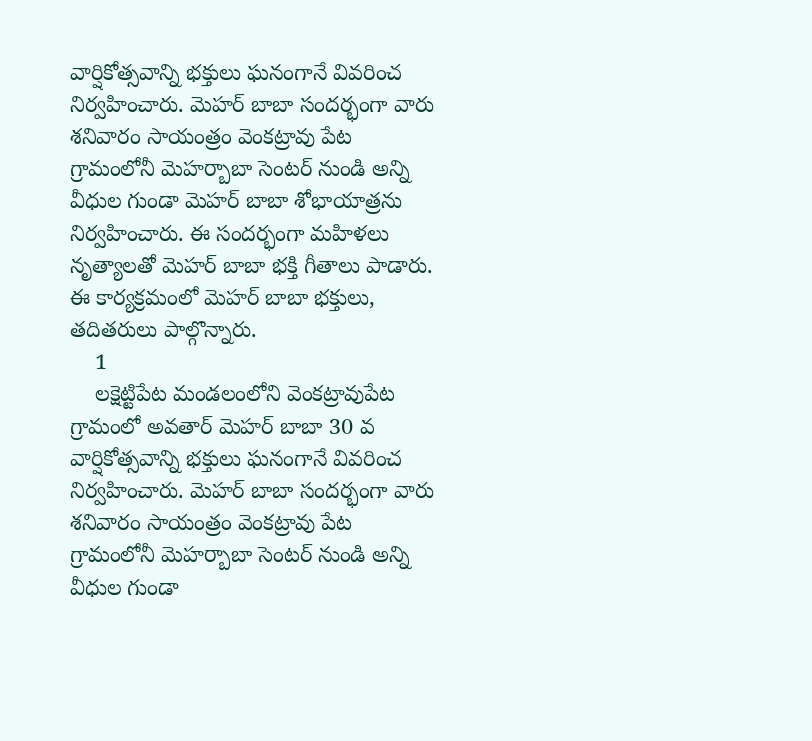వార్షికోత్సవాన్ని భక్తులు ఘనంగానే వివరించ నిర్వహించారు. మెహర్ బాబా సందర్భంగా వారు శనివారం సాయంత్రం వెంకట్రావు పేట గ్రామంలోనీ మెహర్బాబా సెంటర్ నుండి అన్ని వీధుల గుండా మెహర్ బాబా శోభాయాత్రను నిర్వహించారు. ఈ సందర్భంగా మహిళలు నృత్యాలతో మెహర్ బాబా భక్తి గీతాలు పాడారు. ఈ కార్యక్రమంలో మెహర్ బాబా భక్తులు, తదితరులు పాల్గొన్నారు.
    1
    లక్షెట్టిపేట మండలంలోని వెంకట్రావుపేట గ్రామంలో అవతార్ మెహర్ బాబా 30 వ వార్షికోత్సవాన్ని భక్తులు ఘనంగానే వివరించ నిర్వహించారు. మెహర్ బాబా సందర్భంగా వారు శనివారం సాయంత్రం వెంకట్రావు పేట గ్రామంలోనీ మెహర్బాబా సెంటర్ నుండి అన్ని వీధుల గుండా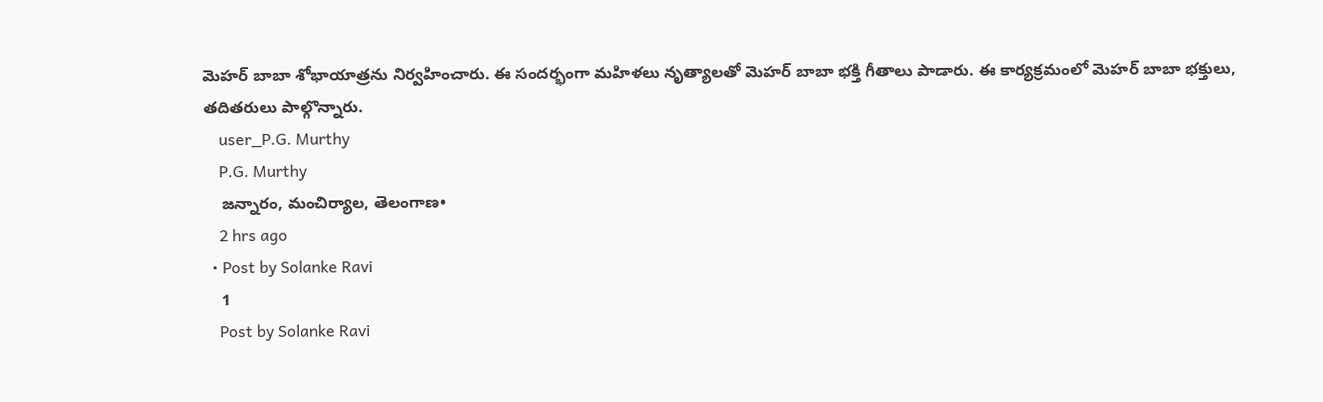మెహర్ బాబా శోభాయాత్రను నిర్వహించారు. ఈ సందర్భంగా మహిళలు నృత్యాలతో మెహర్ బాబా భక్తి గీతాలు పాడారు. ఈ కార్యక్రమంలో మెహర్ బాబా భక్తులు, తదితరులు పాల్గొన్నారు.
    user_P.G. Murthy
    P.G. Murthy
    జన్నారం, మంచిర్యాల, తెలంగాణ•
    2 hrs ago
  • Post by Solanke Ravi
    1
    Post by Solanke Ravi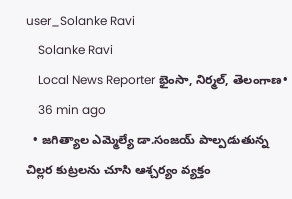user_Solanke Ravi
    Solanke Ravi
    Local News Reporter భైంసా, నిర్మల్, తెలంగాణ•
    36 min ago
  • జగిత్యాల ఎమ్మెల్యే డా.సంజయ్ పాల్పడుతున్న చిల్లర కుట్రలను చూసి ఆశ్చర్యం వ్యక్తం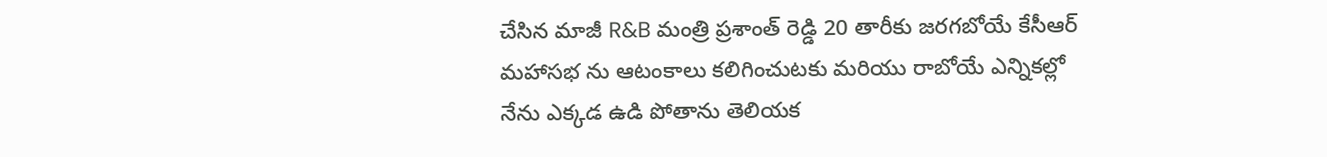చేసిన మాజీ R&B మంత్రి ప్రశాంత్ రెడ్డి 20 తారీకు జరగబోయే కేసీఆర్ మహాసభ ను ఆటంకాలు కలిగించుటకు మరియు రాబోయే ఎన్నికల్లో నేను ఎక్కడ ఉడి పోతాను తెలియక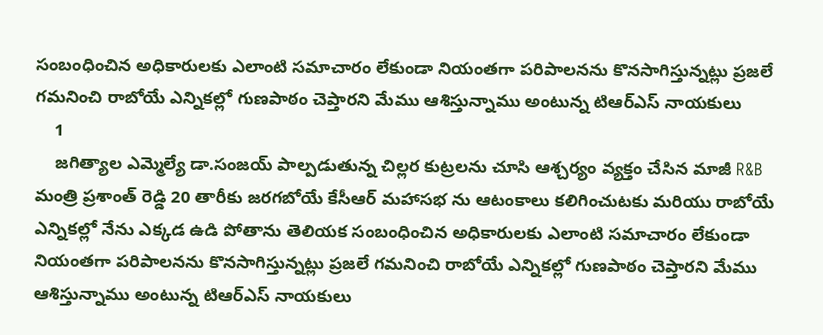సంబంధించిన అధికారులకు ఎలాంటి సమాచారం లేకుండా నియంతగా పరిపాలనను కొనసాగిస్తున్నట్లు ప్రజలే గమనించి రాబోయే ఎన్నికల్లో గుణపాఠం చెప్తారని మేము ఆశిస్తున్నాము అంటున్న టిఆర్ఎస్ నాయకులు
    1
    జగిత్యాల ఎమ్మెల్యే డా.సంజయ్ పాల్పడుతున్న చిల్లర కుట్రలను చూసి ఆశ్చర్యం వ్యక్తం చేసిన మాజీ R&B మంత్రి ప్రశాంత్ రెడ్డి 20 తారీకు జరగబోయే కేసీఆర్ మహాసభ ను ఆటంకాలు కలిగించుటకు మరియు రాబోయే ఎన్నికల్లో నేను ఎక్కడ ఉడి పోతాను తెలియక సంబంధించిన అధికారులకు ఎలాంటి సమాచారం లేకుండా నియంతగా పరిపాలనను కొనసాగిస్తున్నట్లు ప్రజలే గమనించి రాబోయే ఎన్నికల్లో గుణపాఠం చెప్తారని మేము ఆశిస్తున్నాము అంటున్న టిఆర్ఎస్ నాయకులు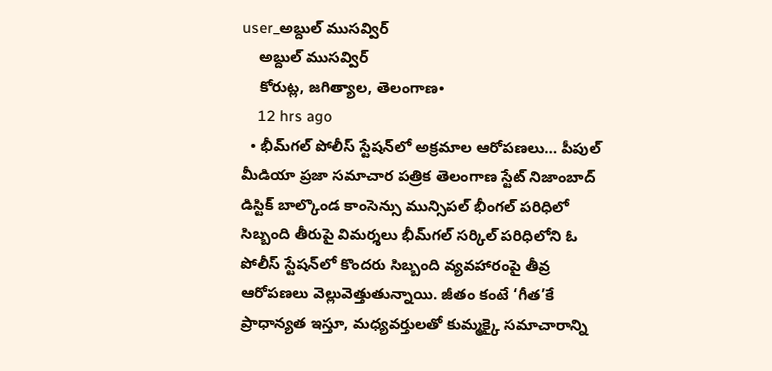user_అబ్దుల్ ముసవ్విర్
    అబ్దుల్ ముసవ్విర్
    కోరుట్ల, జగిత్యాల, తెలంగాణ•
    12 hrs ago
  • భీమ్‌గల్ పోలీస్ స్టేషన్‌లో అక్రమాల ఆరోపణలు… పీపుల్ మీడియా ప్రజా సమాచార పత్రిక తెలంగాణ స్టేట్ నిజాంబాద్ డిస్టిక్ బాల్కొండ కాంసెన్సు మున్సిపల్ భీంగల్ పరిధిలో సిబ్బంది తీరుపై విమర్శలు భీమ్‌గల్ సర్కిల్ పరిధిలోని ఓ పోలీస్ స్టేషన్‌లో కొందరు సిబ్బంది వ్యవహారంపై తీవ్ర ఆరోపణలు వెల్లువెత్తుతున్నాయి. జీతం కంటే ‘గీత’కే ప్రాధాన్యత ఇస్తూ, మధ్యవర్తులతో కుమ్మక్కై సమాచారాన్ని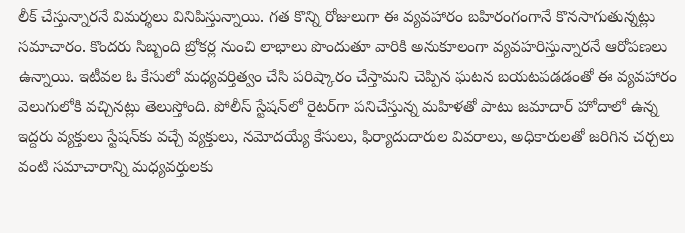లీక్ చేస్తున్నారనే విమర్శలు వినిపిస్తున్నాయి. గత కొన్ని రోజులుగా ఈ వ్యవహారం బహిరంగంగానే కొనసాగుతున్నట్లు సమాచారం. కొందరు సిబ్బంది బ్రోకర్ల నుంచి లాభాలు పొందుతూ వారికి అనుకూలంగా వ్యవహరిస్తున్నారనే ఆరోపణలు ఉన్నాయి. ఇటీవల ఓ కేసులో మధ్యవర్తిత్వం చేసి పరిష్కారం చేస్తామని చెప్పిన ఘటన బయటపడడంతో ఈ వ్యవహారం వెలుగులోకి వచ్చినట్లు తెలుస్తోంది. పోలీస్ స్టేషన్‌లో రైటర్‌గా పనిచేస్తున్న మహిళతో పాటు జమాదార్ హోదాలో ఉన్న ఇద్దరు వ్యక్తులు స్టేషన్‌కు వచ్చే వ్యక్తులు, నమోదయ్యే కేసులు, ఫిర్యాదుదారుల వివరాలు, అధికారులతో జరిగిన చర్చలు వంటి సమాచారాన్ని మధ్యవర్తులకు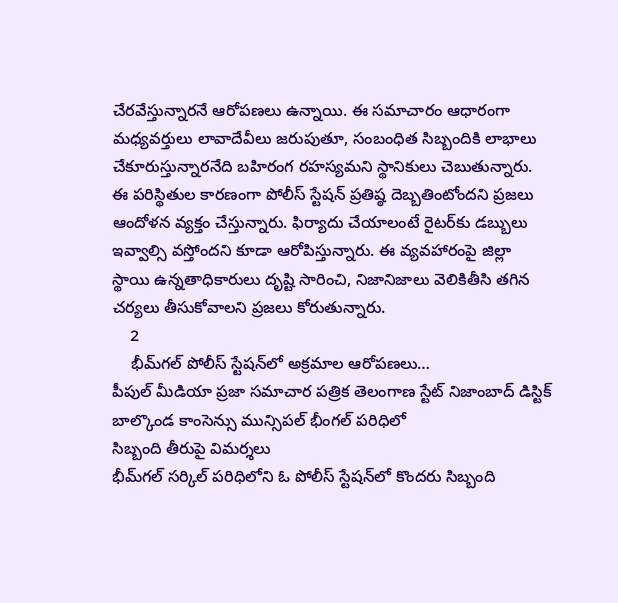చేరవేస్తున్నారనే ఆరోపణలు ఉన్నాయి. ఈ సమాచారం ఆధారంగా మధ్యవర్తులు లావాదేవీలు జరుపుతూ, సంబంధిత సిబ్బందికి లాభాలు చేకూరుస్తున్నారనేది బహిరంగ రహస్యమని స్థానికులు చెబుతున్నారు. ఈ పరిస్థితుల కారణంగా పోలీస్ స్టేషన్ ప్రతిష్ఠ దెబ్బతింటోందని ప్రజలు ఆందోళన వ్యక్తం చేస్తున్నారు. ఫిర్యాదు చేయాలంటే రైటర్‌కు డబ్బులు ఇవ్వాల్సి వస్తోందని కూడా ఆరోపిస్తున్నారు. ఈ వ్యవహారంపై జిల్లా స్థాయి ఉన్నతాధికారులు దృష్టి సారించి, నిజానిజాలు వెలికితీసి తగిన చర్యలు తీసుకోవాలని ప్రజలు కోరుతున్నారు.
    2
    భీమ్‌గల్ పోలీస్ స్టేషన్‌లో అక్రమాల ఆరోపణలు…
పీపుల్ మీడియా ప్రజా సమాచార పత్రిక తెలంగాణ స్టేట్ నిజాంబాద్ డిస్టిక్ బాల్కొండ కాంసెన్సు మున్సిపల్ భీంగల్ పరిధిలో
సిబ్బంది తీరుపై విమర్శలు
భీమ్‌గల్ సర్కిల్ పరిధిలోని ఓ పోలీస్ స్టేషన్‌లో కొందరు సిబ్బంది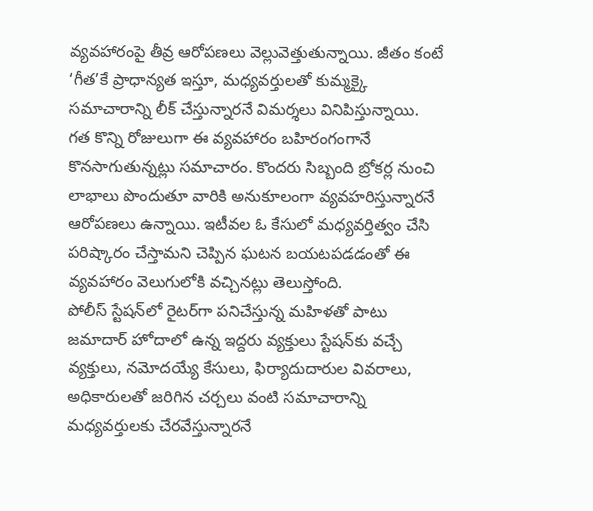వ్యవహారంపై తీవ్ర ఆరోపణలు వెల్లువెత్తుతున్నాయి. జీతం కంటే ‘గీత’కే ప్రాధాన్యత ఇస్తూ, మధ్యవర్తులతో కుమ్మక్కై సమాచారాన్ని లీక్ చేస్తున్నారనే విమర్శలు వినిపిస్తున్నాయి.
గత కొన్ని రోజులుగా ఈ వ్యవహారం బహిరంగంగానే కొనసాగుతున్నట్లు సమాచారం. కొందరు సిబ్బంది బ్రోకర్ల నుంచి లాభాలు పొందుతూ వారికి అనుకూలంగా వ్యవహరిస్తున్నారనే ఆరోపణలు ఉన్నాయి. ఇటీవల ఓ కేసులో మధ్యవర్తిత్వం చేసి పరిష్కారం చేస్తామని చెప్పిన ఘటన బయటపడడంతో ఈ వ్యవహారం వెలుగులోకి వచ్చినట్లు తెలుస్తోంది.
పోలీస్ స్టేషన్‌లో రైటర్‌గా పనిచేస్తున్న మహిళతో పాటు జమాదార్ హోదాలో ఉన్న ఇద్దరు వ్యక్తులు స్టేషన్‌కు వచ్చే వ్యక్తులు, నమోదయ్యే కేసులు, ఫిర్యాదుదారుల వివరాలు, అధికారులతో జరిగిన చర్చలు వంటి సమాచారాన్ని మధ్యవర్తులకు చేరవేస్తున్నారనే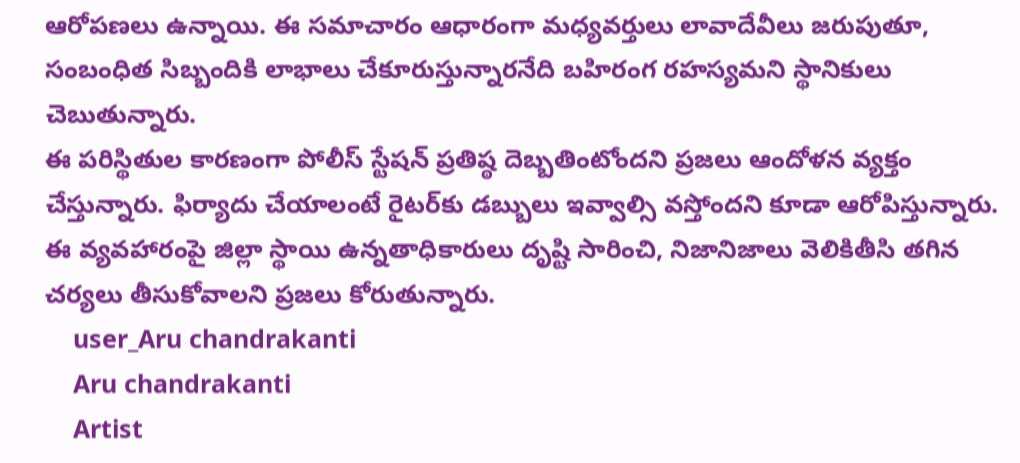ఆరోపణలు ఉన్నాయి. ఈ సమాచారం ఆధారంగా మధ్యవర్తులు లావాదేవీలు జరుపుతూ, సంబంధిత సిబ్బందికి లాభాలు చేకూరుస్తున్నారనేది బహిరంగ రహస్యమని స్థానికులు చెబుతున్నారు.
ఈ పరిస్థితుల కారణంగా పోలీస్ స్టేషన్ ప్రతిష్ఠ దెబ్బతింటోందని ప్రజలు ఆందోళన వ్యక్తం చేస్తున్నారు. ఫిర్యాదు చేయాలంటే రైటర్‌కు డబ్బులు ఇవ్వాల్సి వస్తోందని కూడా ఆరోపిస్తున్నారు. ఈ వ్యవహారంపై జిల్లా స్థాయి ఉన్నతాధికారులు దృష్టి సారించి, నిజానిజాలు వెలికితీసి తగిన చర్యలు తీసుకోవాలని ప్రజలు కోరుతున్నారు.
    user_Aru chandrakanti
    Aru chandrakanti
    Artist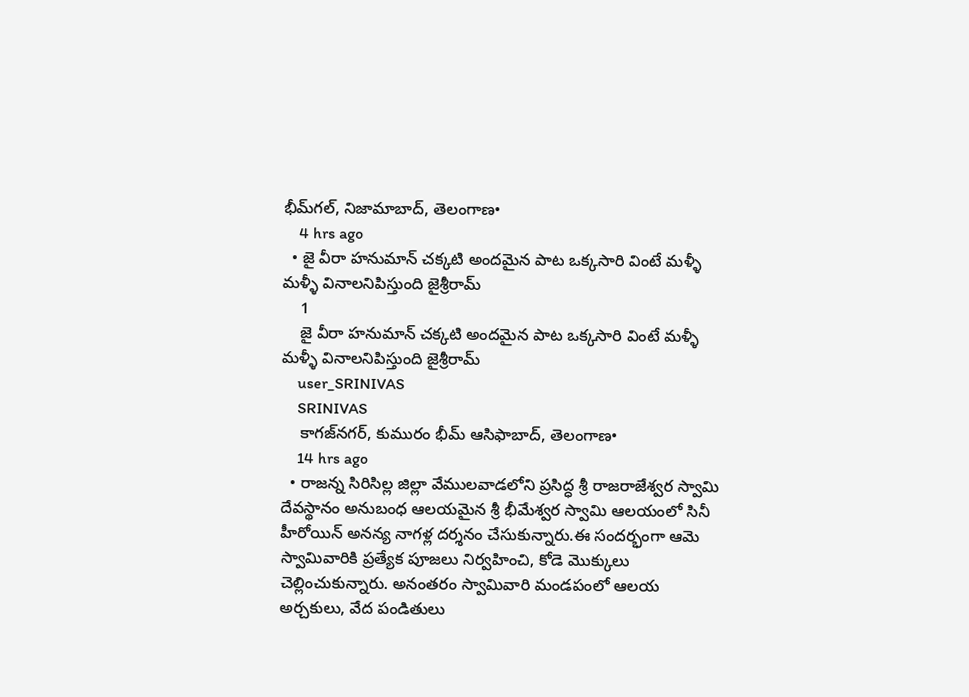భీమ్‌గల్, నిజామాబాద్, తెలంగాణ•
    4 hrs ago
  • జై వీరా హనుమాన్ చక్కటి అందమైన పాట ఒక్కసారి వింటే మళ్ళీ మళ్ళీ వినాలనిపిస్తుంది జైశ్రీరామ్
    1
    జై వీరా హనుమాన్ చక్కటి అందమైన పాట ఒక్కసారి వింటే మళ్ళీ మళ్ళీ వినాలనిపిస్తుంది జైశ్రీరామ్
    user_SRINIVAS
    SRINIVAS
    కాగజ్‌నగర్, కుమురం భీమ్ ఆసిఫాబాద్, తెలంగాణ•
    14 hrs ago
  • రాజన్న సిరిసిల్ల జిల్లా వేములవాడలోని ప్రసిద్ధ శ్రీ రాజరాజేశ్వర స్వామి దేవస్థానం అనుబంధ ఆలయమైన శ్రీ భీమేశ్వర స్వామి ఆలయంలో సినీ హీరోయిన్ అనన్య నాగళ్ల దర్శనం చేసుకున్నారు.ఈ సందర్భంగా ఆమె స్వామివారికి ప్రత్యేక పూజలు నిర్వహించి, కోడె మొక్కులు చెల్లించుకున్నారు. అనంతరం స్వామివారి మండపంలో ఆలయ అర్చకులు, వేద పండితులు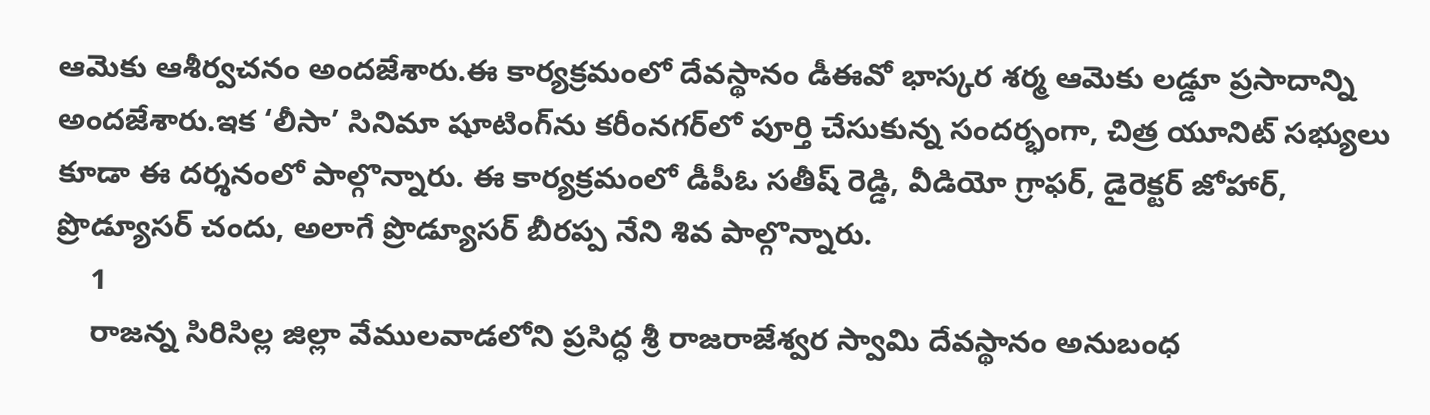ఆమెకు ఆశీర్వచనం అందజేశారు.ఈ కార్యక్రమంలో దేవస్థానం డీఈవో భాస్కర శర్మ ఆమెకు లడ్డూ ప్రసాదాన్ని అందజేశారు.ఇక ‘లీసా’ సినిమా షూటింగ్‌ను కరీంనగర్‌లో పూర్తి చేసుకున్న సందర్భంగా, చిత్ర యూనిట్ సభ్యులు కూడా ఈ దర్శనంలో పాల్గొన్నారు. ఈ కార్యక్రమంలో డీపీఓ సతీష్ రెడ్డి, వీడియో గ్రాఫర్, డైరెక్టర్ జోహార్, ప్రొడ్యూసర్ చందు, అలాగే ప్రొడ్యూసర్ బీరప్ప నేని శివ పాల్గొన్నారు.
    1
    రాజన్న సిరిసిల్ల జిల్లా వేములవాడలోని ప్రసిద్ధ శ్రీ రాజరాజేశ్వర స్వామి దేవస్థానం అనుబంధ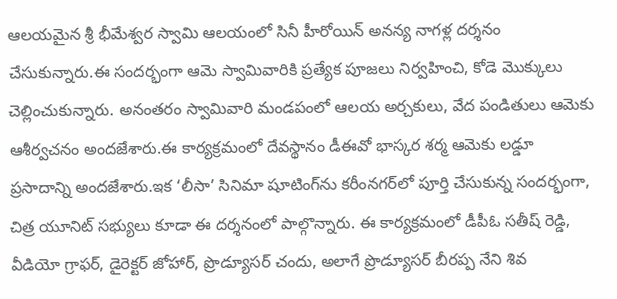ఆలయమైన శ్రీ భీమేశ్వర స్వామి ఆలయంలో సినీ హీరోయిన్ అనన్య నాగళ్ల దర్శనం చేసుకున్నారు.ఈ సందర్భంగా ఆమె స్వామివారికి ప్రత్యేక పూజలు నిర్వహించి, కోడె మొక్కులు చెల్లించుకున్నారు. అనంతరం స్వామివారి మండపంలో ఆలయ అర్చకులు, వేద పండితులు ఆమెకు ఆశీర్వచనం అందజేశారు.ఈ కార్యక్రమంలో దేవస్థానం డీఈవో భాస్కర శర్మ ఆమెకు లడ్డూ ప్రసాదాన్ని అందజేశారు.ఇక ‘లీసా’ సినిమా షూటింగ్‌ను కరీంనగర్‌లో పూర్తి చేసుకున్న సందర్భంగా, చిత్ర యూనిట్ సభ్యులు కూడా ఈ దర్శనంలో పాల్గొన్నారు. ఈ కార్యక్రమంలో డీపీఓ సతీష్ రెడ్డి, వీడియో గ్రాఫర్, డైరెక్టర్ జోహార్, ప్రొడ్యూసర్ చందు, అలాగే ప్రొడ్యూసర్ బీరప్ప నేని శివ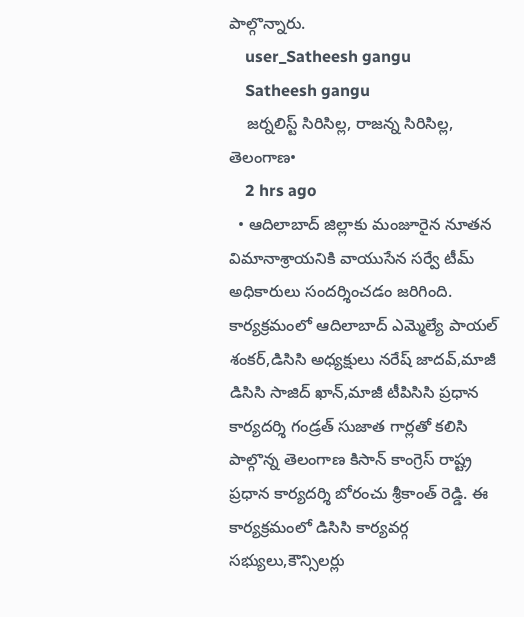పాల్గొన్నారు.
    user_Satheesh gangu
    Satheesh gangu
    జర్నలిస్ట్ సిరిసిల్ల, రాజన్న సిరిసిల్ల, తెలంగాణ•
    2 hrs ago
  • ఆదిలాబాద్ జిల్లాకు మంజూరైన నూతన విమానాశ్రాయనికి వాయుసేన సర్వే టీమ్ అధికారులు సందర్శించడం జరిగింది. కార్యక్రమంలో ఆదిలాబాద్ ఎమ్మెల్యే పాయల్ శంకర్,డిసిసి అధ్యక్షులు నరేష్ జాదవ్,మాజీ డిసిసి సాజిద్ ఖాన్,మాజీ టీపిసిసి ప్రధాన కార్యదర్శి గండ్రత్ సుజాత గార్లతో కలిసి పాల్గొన్న తెలంగాణ కిసాన్ కాంగ్రెస్ రాష్ట్ర ప్రధాన కార్యదర్శి బోరంచు శ్రీకాంత్ రెడ్డి. ఈ కార్యక్రమంలో డిసిసి కార్యవర్గ సభ్యులు,కౌన్సిలర్లు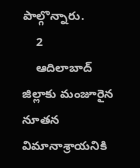పాల్గొన్నారు.
    2
    ఆదిలాబాద్ జిల్లాకు మంజూరైన నూతన విమానాశ్రాయనికి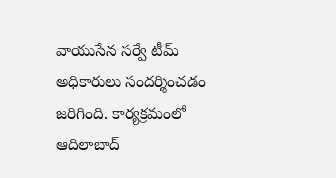వాయుసేన సర్వే టీమ్ అధికారులు సందర్శించడం జరిగింది. కార్యక్రమంలో ఆదిలాబాద్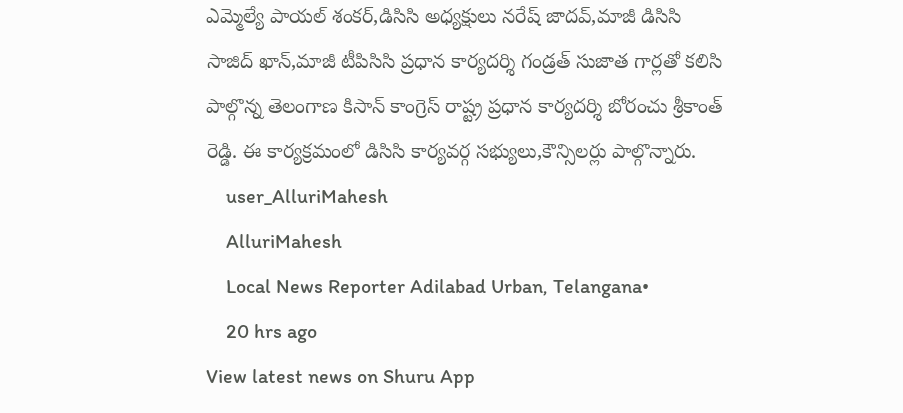ఎమ్మెల్యే పాయల్ శంకర్,డిసిసి అధ్యక్షులు నరేష్ జాదవ్,మాజీ డిసిసి సాజిద్ ఖాన్,మాజీ టీపిసిసి ప్రధాన కార్యదర్శి గండ్రత్ సుజాత గార్లతో కలిసి పాల్గొన్న తెలంగాణ కిసాన్ కాంగ్రెస్ రాష్ట్ర ప్రధాన కార్యదర్శి బోరంచు శ్రీకాంత్ రెడ్డి. ఈ కార్యక్రమంలో డిసిసి కార్యవర్గ సభ్యులు,కౌన్సిలర్లు పాల్గొన్నారు.
    user_AlluriMahesh
    AlluriMahesh
    Local News Reporter Adilabad Urban, Telangana•
    20 hrs ago
View latest news on Shuru App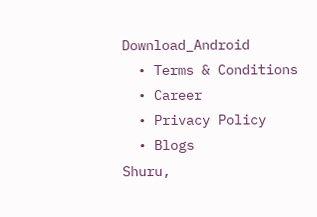Download_Android
  • Terms & Conditions
  • Career
  • Privacy Policy
  • Blogs
Shuru,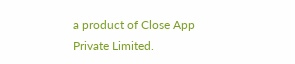a product of Close App Private Limited.